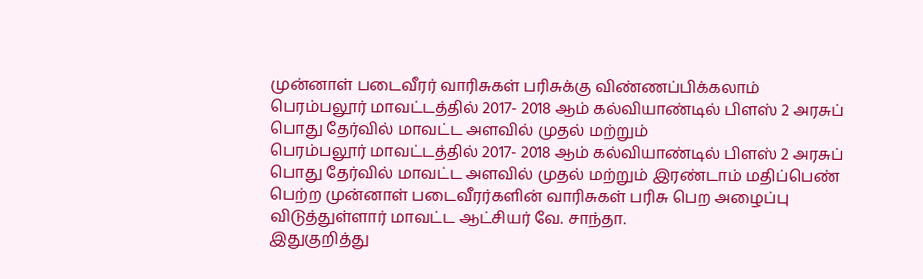முன்னாள் படைவீரர் வாரிசுகள் பரிசுக்கு விண்ணப்பிக்கலாம்
பெரம்பலூர் மாவட்டத்தில் 2017- 2018 ஆம் கல்வியாண்டில் பிளஸ் 2 அரசுப் பொது தேர்வில் மாவட்ட அளவில் முதல் மற்றும்
பெரம்பலூர் மாவட்டத்தில் 2017- 2018 ஆம் கல்வியாண்டில் பிளஸ் 2 அரசுப் பொது தேர்வில் மாவட்ட அளவில் முதல் மற்றும் இரண்டாம் மதிப்பெண் பெற்ற முன்னாள் படைவீரர்களின் வாரிசுகள் பரிசு பெற அழைப்பு விடுத்துள்ளார் மாவட்ட ஆட்சியர் வே. சாந்தா.
இதுகுறித்து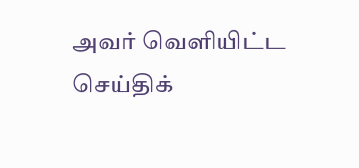அவர் வெளியிட்ட செய்திக்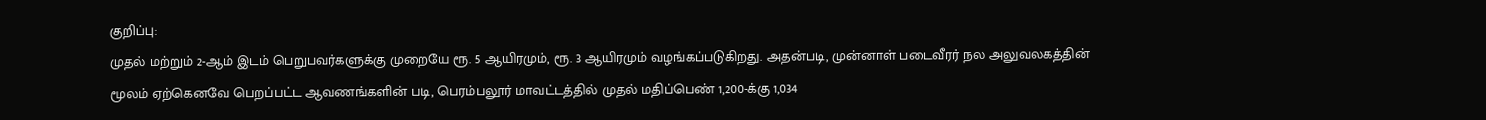குறிப்பு:
முதல் மற்றும் 2-ஆம் இடம் பெறுபவர்களுக்கு முறையே ரூ. 5 ஆயிரமும், ரூ. 3 ஆயிரமும் வழங்கப்படுகிறது. அதன்படி, முன்னாள் படைவீரர் நல அலுவலகத்தின் மூலம் ஏற்கெனவே பெறப்பட்ட ஆவணங்களின் படி, பெரம்பலூர் மாவட்டத்தில் முதல் மதிப்பெண் 1,200-க்கு 1,034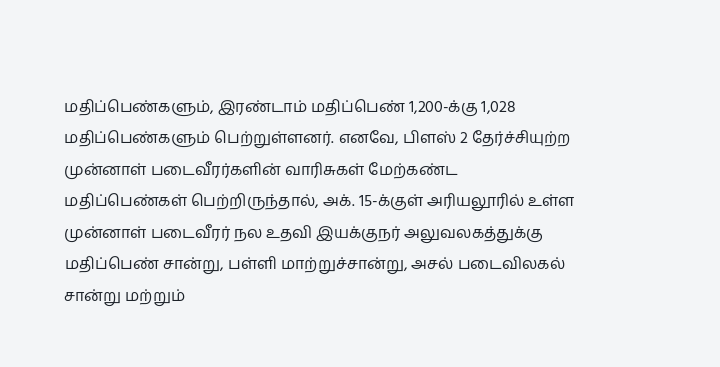மதிப்பெண்களும், இரண்டாம் மதிப்பெண் 1,200-க்கு 1,028 மதிப்பெண்களும் பெற்றுள்ளனர். எனவே, பிளஸ் 2 தேர்ச்சியுற்ற முன்னாள் படைவீரர்களின் வாரிசுகள் மேற்கண்ட மதிப்பெண்கள் பெற்றிருந்தால், அக். 15-க்குள் அரியலூரில் உள்ள முன்னாள் படைவீரர் நல உதவி இயக்குநர் அலுவலகத்துக்கு மதிப்பெண் சான்று, பள்ளி மாற்றுச்சான்று, அசல் படைவிலகல் சான்று மற்றும்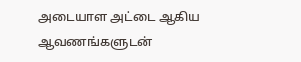அடையாள அட்டை ஆகிய ஆவணங்களுடன்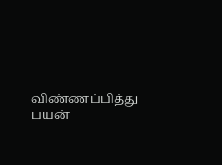விண்ணப்பித்து பயன்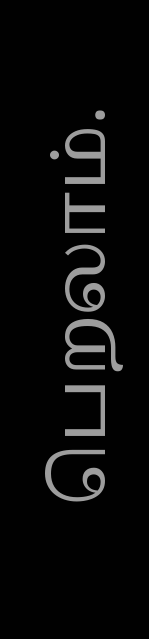பெறலாம்.